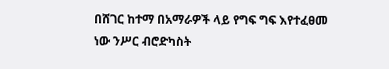በሸገር ከተማ በአማራዎች ላይ የግፍ ግፍ እየተፈፀመ ነው ንሥር ብሮድካስት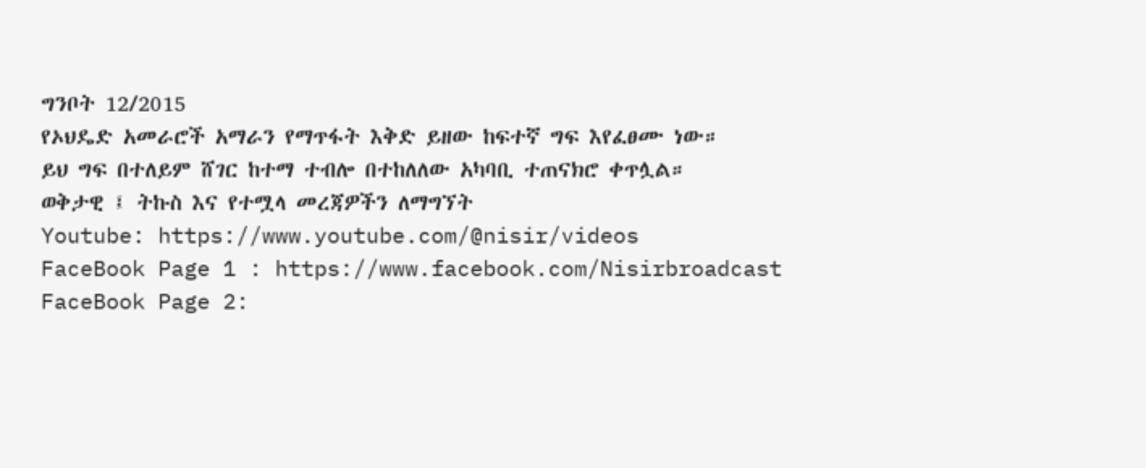ግንቦት 12/2015
የኦህዴድ አመራሮች አማራን የማጥፋት እቅድ ይዘው ከፍተኛ ግፍ እየፈፀሙ ነው።
ይህ ግፍ በተለይም ሸገር ከተማ ተብሎ በተከለለው አካባቢ ተጠናክሮ ቀጥሏል።
ወቅታዊ ፤ ትኩስ እና የተሟላ መረጃዎችን ለማግኘት
Youtube: https://www.youtube.com/@nisir/videos
FaceBook Page 1 : https://www.facebook.com/Nisirbroadcast
FaceBook Page 2: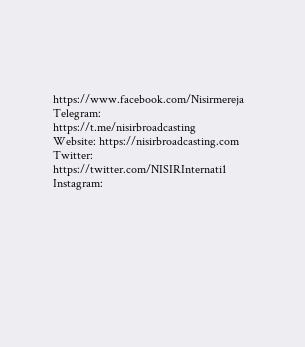https://www.facebook.com/Nisirmereja
Telegram: https://t.me/nisirbroadcasting
Website: https://nisirbroadcasting.com
Twitter: https://twitter.com/NISIRInternati1
Instagram: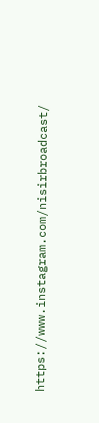https://www.instagram.com/nisirbroadcast/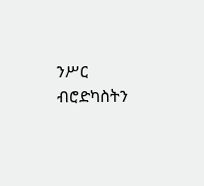ንሥር ብሮድካስትን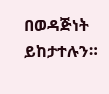በወዳጅነት ይከታተሉን።